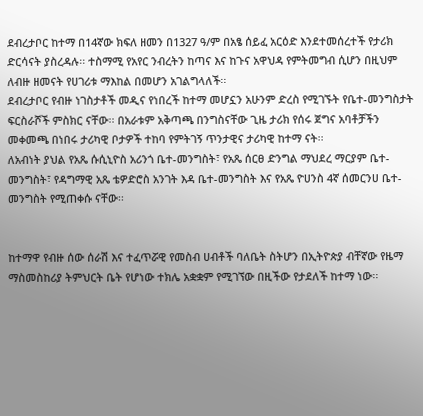ደብረታቦር ከተማ በ14ኛው ክፍለ ዘመን በ1327 ዓ/ም በአፄ ሰይፈ አርዕድ እንደተመሰረተች የታሪክ ድርሳናት ያስረዳሉ፡፡ ተስማሚ የአየር ንብረትን ከጣና እና ከጉና አዋህዳ የምትመግብ ሲሆን በዚህም ለብዙ ዘመናት የሀገሪቱ ማእከል በመሆን አገልግላለች፡፡
ደብረታቦር የብዙ ነገስታቶች መዲና የነበረች ከተማ መሆኗን አሁንም ድረስ የሚገኙት የቤተ-መንግስታት ፍርስራሾች ምስክር ናቸው፡፡ በአራቱም አቅጣጫ በንግስናቸው ጊዜ ታሪክ የሰሩ ጀግና አባቶቻችን መቀመጫ በነበሩ ታሪካዊ ቦታዎች ተከባ የምትገኝ ጥንታዊና ታሪካዊ ከተማ ናት፡፡
ለአብነት ያህል የአጼ ሱሲኒዮስ አሪንጎ ቤተ-መንግስት፣ የአጼ ሰርፀ ድንግል ማህደረ ማርያም ቤተ-መንግስት፣ የዳግማዊ አጼ ቴዎድሮስ አንገት እዳ ቤተ-መንግስት እና የአጼ ዮሀንስ 4ኛ ሰመርንሀ ቤተ-መንግስት የሚጠቀሱ ናቸው፡፡


ከተማዋ የብዙ ሰው ሰራሽ እና ተፈጥሯዊ የመስብ ሀብቶች ባለቤት ስትሆን በኢትዮጵያ ብቸኛው የዜማ ማስመስከሪያ ትምህርት ቤት የሆነው ተክሌ አቋቋም የሚገኘው በዚችው የታደለች ከተማ ነው፡፡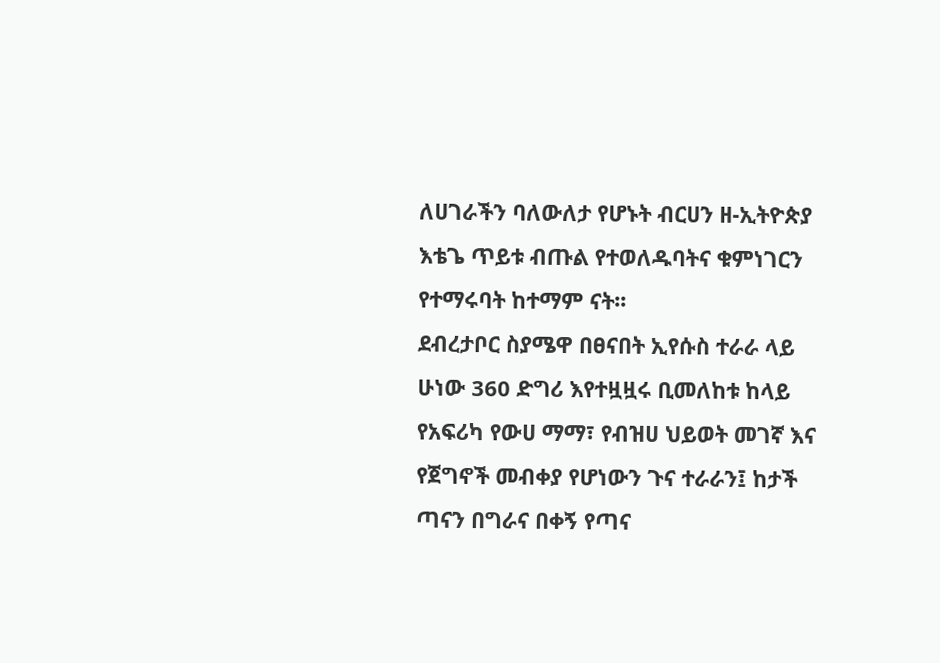ለሀገራችን ባለውለታ የሆኑት ብርሀን ዘ-ኢትዮጵያ እቴጌ ጥይቱ ብጡል የተወለዱባትና ቁምነገርን የተማሩባት ከተማም ናት፡፡
ደብረታቦር ስያሜዋ በፀናበት ኢየሱስ ተራራ ላይ ሁነው 360 ድግሪ እየተዟዟሩ ቢመለከቱ ከላይ የአፍሪካ የውሀ ማማ፣ የብዝሀ ህይወት መገኛ እና የጀግኖች መብቀያ የሆነውን ጉና ተራራን፤ ከታች ጣናን በግራና በቀኝ የጣና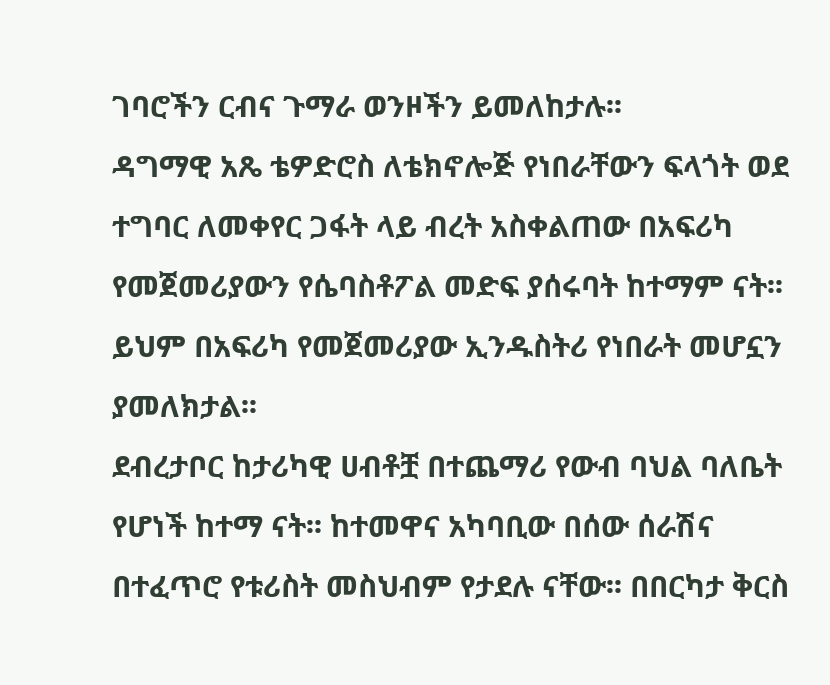ገባሮችን ርብና ጉማራ ወንዞችን ይመለከታሉ፡፡
ዳግማዊ አጼ ቴዎድሮስ ለቴክኖሎጅ የነበራቸውን ፍላጎት ወደ ተግባር ለመቀየር ጋፋት ላይ ብረት አስቀልጠው በአፍሪካ የመጀመሪያውን የሴባስቶፖል መድፍ ያሰሩባት ከተማም ናት፡፡ ይህም በአፍሪካ የመጀመሪያው ኢንዱስትሪ የነበራት መሆኗን ያመለክታል፡፡
ደብረታቦር ከታሪካዊ ሀብቶቿ በተጨማሪ የውብ ባህል ባለቤት የሆነች ከተማ ናት፡፡ ከተመዋና አካባቢው በሰው ሰራሽና በተፈጥሮ የቱሪስት መስህብም የታደሉ ናቸው፡፡ በበርካታ ቅርስ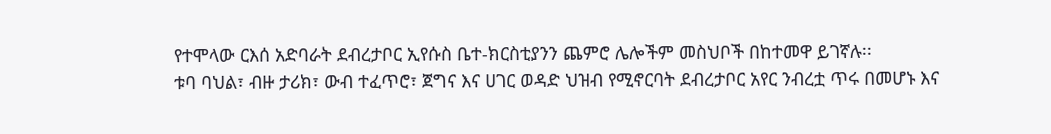የተሞላው ርእሰ አድባራት ደብረታቦር ኢየሱስ ቤተ-ክርስቲያንን ጨምሮ ሌሎችም መስህቦች በከተመዋ ይገኛሉ፡፡
ቱባ ባህል፣ ብዙ ታሪክ፣ ውብ ተፈጥሮ፣ ጀግና እና ሀገር ወዳድ ህዝብ የሚኖርባት ደብረታቦር አየር ንብረቷ ጥሩ በመሆኑ እና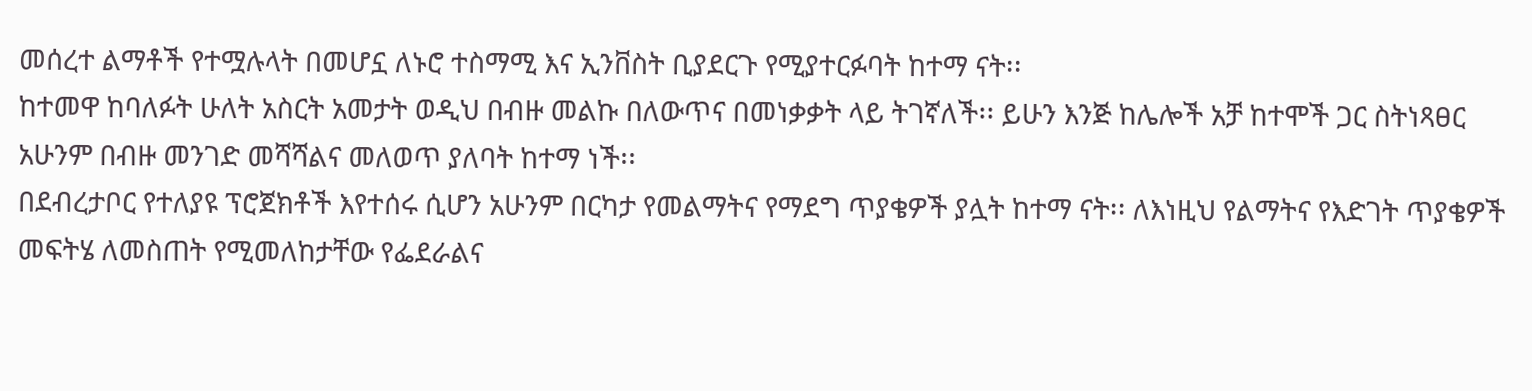መሰረተ ልማቶች የተሟሉላት በመሆኗ ለኑሮ ተስማሚ እና ኢንቨስት ቢያደርጉ የሚያተርፉባት ከተማ ናት፡፡
ከተመዋ ከባለፉት ሁለት አስርት አመታት ወዲህ በብዙ መልኩ በለውጥና በመነቃቃት ላይ ትገኛለች፡፡ ይሁን እንጅ ከሌሎች አቻ ከተሞች ጋር ስትነጻፀር አሁንም በብዙ መንገድ መሻሻልና መለወጥ ያለባት ከተማ ነች፡፡
በደብረታቦር የተለያዩ ፕሮጀክቶች እየተሰሩ ሲሆን አሁንም በርካታ የመልማትና የማደግ ጥያቄዎች ያሏት ከተማ ናት፡፡ ለእነዚህ የልማትና የእድገት ጥያቄዎች መፍትሄ ለመስጠት የሚመለከታቸው የፌደራልና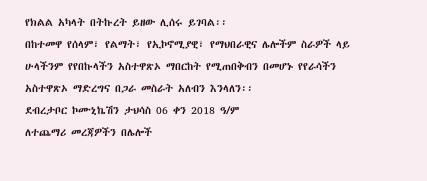የክልል አካላት በትኩረት ይዘው ሊሰሩ ይገባል፡፡
በከተመዋ የሰላም፣ የልማት፣ የኢኮኖሚያዊ፣ የማህበራዊና ሌሎችም ስራዎች ላይ ሁላችንም የየበኩላችን አስተዋጽኦ ማበርከት የሚጠበቅብን በመሆኑ የየራሳችን አስተዋጽኦ ማድረግና በጋራ መስራት አለብን እንላለን፡፡
ደብረታቦር ኮሙኒኬሽን ታህሳስ 06 ቀን 2018 ዓ/ም
ለተጨማሪ መረጃዎችን በሌሎች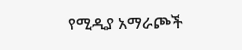የሚዲያ አማራጮች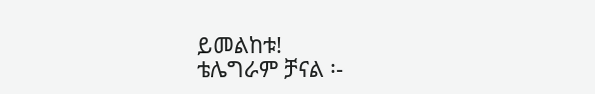ይመልከቱ!
ቴሌግራም ቻናል ፡-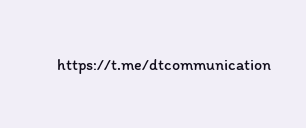https://t.me/dtcommunication